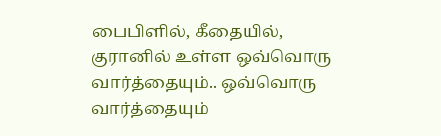பைபிளில், கீதையில், குரானில் உள்ள ஒவ்வொரு வார்த்தையும்.. ஒவ்வொரு வார்த்தையும்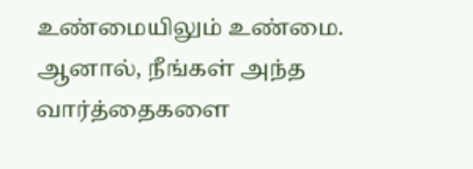உண்மையிலும் உண்மை. ஆனால், நீங்கள் அந்த வார்த்தைகளை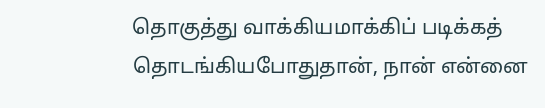தொகுத்து வாக்கியமாக்கிப் படிக்கத் தொடங்கியபோதுதான், நான் என்னை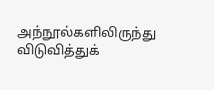அந்நூல்களிலிருந்து விடுவித்துக்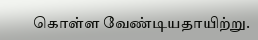கொள்ள வேண்டியதாயிற்று.